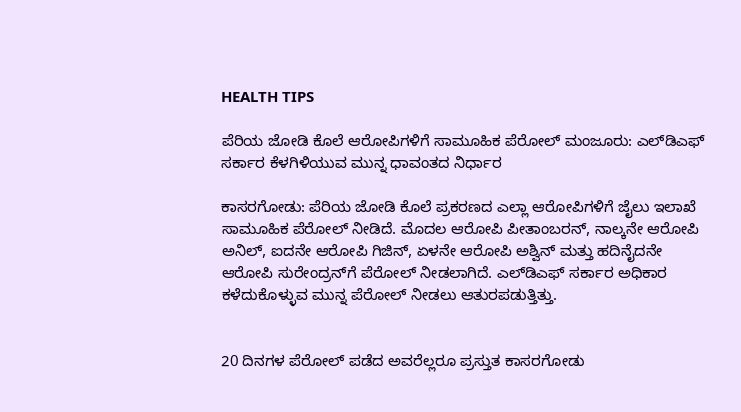HEALTH TIPS

ಪೆರಿಯ ಜೋಡಿ ಕೊಲೆ ಆರೋಪಿಗಳಿಗೆ ಸಾಮೂಹಿಕ ಪೆರೋಲ್ ಮಂಜೂರು: ಎಲ್‍ಡಿಎಫ್ ಸರ್ಕಾರ ಕೆಳಗಿಳಿಯುವ ಮುನ್ನ ಧಾವಂತದ ನಿರ್ಧಾರ

ಕಾಸರಗೋಡು: ಪೆರಿಯ ಜೋಡಿ ಕೊಲೆ ಪ್ರಕರಣದ ಎಲ್ಲಾ ಆರೋಪಿಗಳಿಗೆ ಜೈಲು ಇಲಾಖೆ ಸಾಮೂಹಿಕ ಪೆರೋಲ್ ನೀಡಿದೆ. ಮೊದಲ ಆರೋಪಿ ಪೀತಾಂಬರನ್, ನಾಲ್ಕನೇ ಆರೋಪಿ ಅನಿಲ್, ಐದನೇ ಆರೋಪಿ ಗಿಜಿನ್, ಏಳನೇ ಆರೋಪಿ ಅಶ್ವಿನ್ ಮತ್ತು ಹದಿನೈದನೇ ಆರೋಪಿ ಸುರೇಂದ್ರನ್‍ಗೆ ಪೆರೋಲ್ ನೀಡಲಾಗಿದೆ. ಎಲ್‍ಡಿಎಫ್ ಸರ್ಕಾರ ಅಧಿಕಾರ ಕಳೆದುಕೊಳ್ಳುವ ಮುನ್ನ ಪೆರೋಲ್ ನೀಡಲು ಆತುರಪಡುತ್ತಿತ್ತು.


20 ದಿನಗಳ ಪೆರೋಲ್ ಪಡೆದ ಅವರೆಲ್ಲರೂ ಪ್ರಸ್ತುತ ಕಾಸರಗೋಡು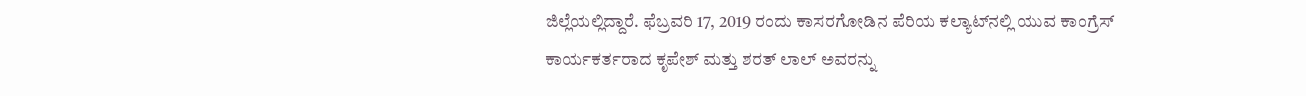ಜಿಲ್ಲೆಯಲ್ಲಿದ್ದಾರೆ. ಫೆಬ್ರವರಿ 17, 2019 ರಂದು ಕಾಸರಗೋಡಿನ ಪೆರಿಯ ಕಲ್ಯಾಟ್‍ನಲ್ಲಿ ಯುವ ಕಾಂಗ್ರೆಸ್ ಕಾರ್ಯಕರ್ತರಾದ ಕೃಪೇಶ್ ಮತ್ತು ಶರತ್ ಲಾಲ್ ಅವರನ್ನು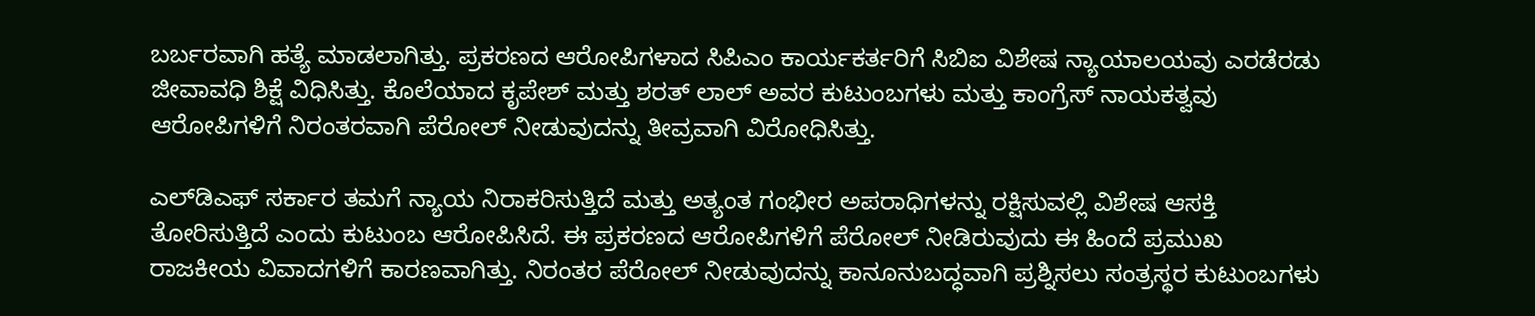ಬರ್ಬರವಾಗಿ ಹತ್ಯೆ ಮಾಡಲಾಗಿತ್ತು. ಪ್ರಕರಣದ ಆರೋಪಿಗಳಾದ ಸಿಪಿಎಂ ಕಾರ್ಯಕರ್ತರಿಗೆ ಸಿಬಿಐ ವಿಶೇಷ ನ್ಯಾಯಾಲಯವು ಎರಡೆರಡು ಜೀವಾವಧಿ ಶಿಕ್ಷೆ ವಿಧಿಸಿತ್ತು. ಕೊಲೆಯಾದ ಕೃಪೇಶ್ ಮತ್ತು ಶರತ್ ಲಾಲ್ ಅವರ ಕುಟುಂಬಗಳು ಮತ್ತು ಕಾಂಗ್ರೆಸ್ ನಾಯಕತ್ವವು ಆರೋಪಿಗಳಿಗೆ ನಿರಂತರವಾಗಿ ಪೆರೋಲ್ ನೀಡುವುದನ್ನು ತೀವ್ರವಾಗಿ ವಿರೋಧಿಸಿತ್ತು.

ಎಲ್‍ಡಿಎಫ್ ಸರ್ಕಾರ ತಮಗೆ ನ್ಯಾಯ ನಿರಾಕರಿಸುತ್ತಿದೆ ಮತ್ತು ಅತ್ಯಂತ ಗಂಭೀರ ಅಪರಾಧಿಗಳನ್ನು ರಕ್ಷಿಸುವಲ್ಲಿ ವಿಶೇಷ ಆಸಕ್ತಿ ತೋರಿಸುತ್ತಿದೆ ಎಂದು ಕುಟುಂಬ ಆರೋಪಿಸಿದೆ. ಈ ಪ್ರಕರಣದ ಆರೋಪಿಗಳಿಗೆ ಪೆರೋಲ್ ನೀಡಿರುವುದು ಈ ಹಿಂದೆ ಪ್ರಮುಖ ರಾಜಕೀಯ ವಿವಾದಗಳಿಗೆ ಕಾರಣವಾಗಿತ್ತು. ನಿರಂತರ ಪೆರೋಲ್ ನೀಡುವುದನ್ನು ಕಾನೂನುಬದ್ಧವಾಗಿ ಪ್ರಶ್ನಿಸಲು ಸಂತ್ರಸ್ಥರ ಕುಟುಂಬಗಳು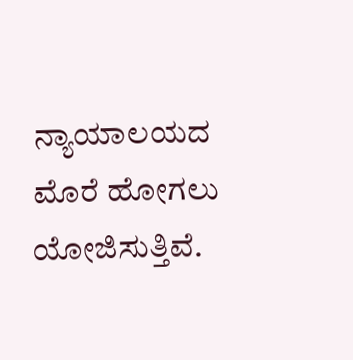ನ್ಯಾಯಾಲಯದ ಮೊರೆ ಹೋಗಲು ಯೋಜಿಸುತ್ತಿವೆ.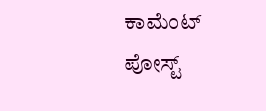ಕಾಮೆಂಟ್‌‌ ಪೋಸ್ಟ್‌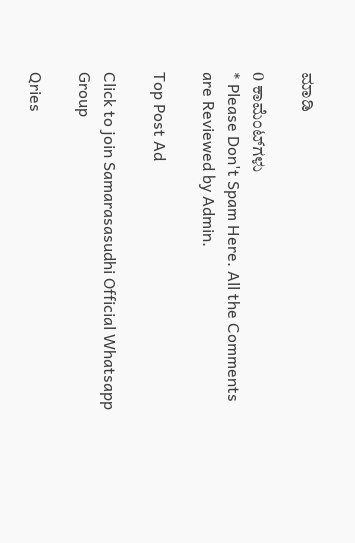ಮಾಡಿ

0 ಕಾಮೆಂಟ್‌ಗಳು
* Please Don't Spam Here. All the Comments are Reviewed by Admin.

Top Post Ad

Click to join Samarasasudhi Official Whatsapp Group

Qries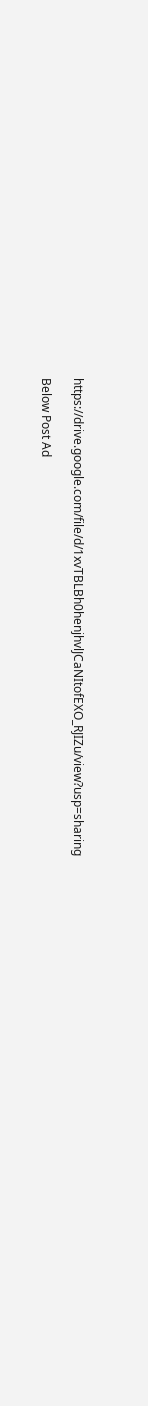https://drive.google.com/file/d/1xvTBLBh0henjhvlJCaNItofEXO_RJIZu/view?usp=sharing

Below Post Ad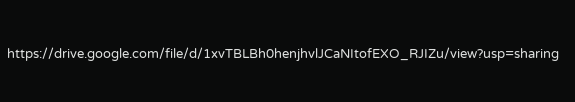https://drive.google.com/file/d/1xvTBLBh0henjhvlJCaNItofEXO_RJIZu/view?usp=sharing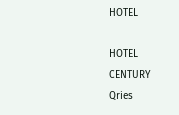HOTEL

HOTEL
CENTURY
Qries